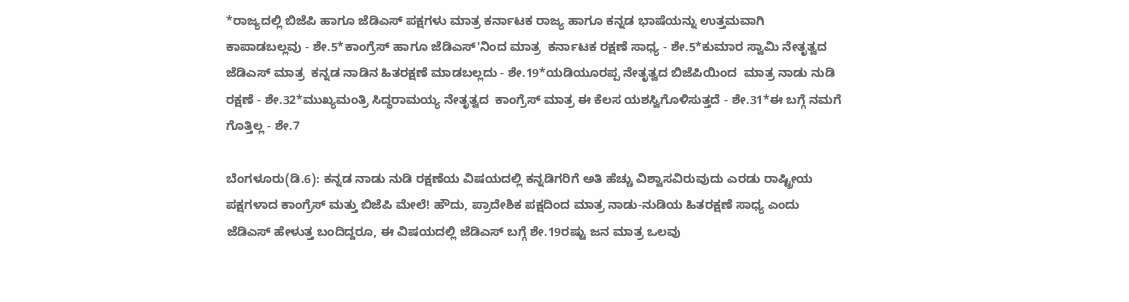*ರಾಜ್ಯದಲ್ಲಿ ಬಿಜೆಪಿ ಹಾಗೂ ಜೆಡಿಎಸ್ ಪಕ್ಷಗಳು ಮಾತ್ರ ಕರ್ನಾಟಕ ರಾಜ್ಯ ಹಾಗೂ ಕನ್ನಡ ಭಾಷೆಯನ್ನು ಉತ್ತಮವಾಗಿ ಕಾಪಾಡಬಲ್ಲವು - ಶೇ.5*ಕಾಂಗ್ರೆಸ್ ಹಾಗೂ ಜೆಡಿಎಸ್'ನಿಂದ ಮಾತ್ರ  ಕರ್ನಾಟಕ ರಕ್ಷಣೆ ಸಾಧ್ಯ - ಶೇ.5*ಕುಮಾರ ಸ್ವಾಮಿ ನೇತೃತ್ವದ ಜೆಡಿಎಸ್ ಮಾತ್ರ  ಕನ್ನಡ ನಾಡಿನ ಹಿತರಕ್ಷಣೆ ಮಾಡಬಲ್ಲದು - ಶೇ.19*ಯಡಿಯೂರಪ್ಪ ನೇತೃತ್ವದ ಬಿಜೆಪಿಯಿಂದ  ಮಾತ್ರ ನಾಡು ನುಡಿ ರಕ್ಷಣೆ - ಶೇ.32*ಮುಖ್ಯಮಂತ್ರಿ ಸಿದ್ಧರಾಮಯ್ಯ ನೇತೃತ್ವದ  ಕಾಂಗ್ರೆಸ್ ಮಾತ್ರ ಈ ಕೆಲಸ ಯಶಸ್ವಿಗೊಳಿಸುತ್ತದೆ - ಶೇ.31*ಈ ಬಗ್ಗೆ ನಮಗೆ ಗೊತ್ತಿಲ್ಲ - ಶೇ.7

ಬೆಂಗಳೂರು(ಡಿ.6): ಕನ್ನಡ ನಾಡು ನುಡಿ ರಕ್ಷಣೆಯ ವಿಷಯದಲ್ಲಿ ಕನ್ನಡಿಗರಿಗೆ ಅತಿ ಹೆಚ್ಚು ವಿಶ್ವಾಸವಿರುವುದು ಎರಡು ರಾಷ್ಟ್ರೀಯ ಪಕ್ಷಗಳಾದ ಕಾಂಗ್ರೆಸ್ ಮತ್ತು ಬಿಜೆಪಿ ಮೇಲೆ! ಹೌದು, ಪ್ರಾದೇಶಿಕ ಪಕ್ಷದಿಂದ ಮಾತ್ರ ನಾಡು-ನುಡಿಯ ಹಿತರಕ್ಷಣೆ ಸಾಧ್ಯ ಎಂದು ಜೆಡಿಎಸ್ ಹೇಳುತ್ತ ಬಂದಿದ್ದರೂ, ಈ ವಿಷಯದಲ್ಲಿ ಜೆಡಿಎಸ್ ಬಗ್ಗೆ ಶೇ.19ರಷ್ಟು ಜನ ಮಾತ್ರ ಒಲವು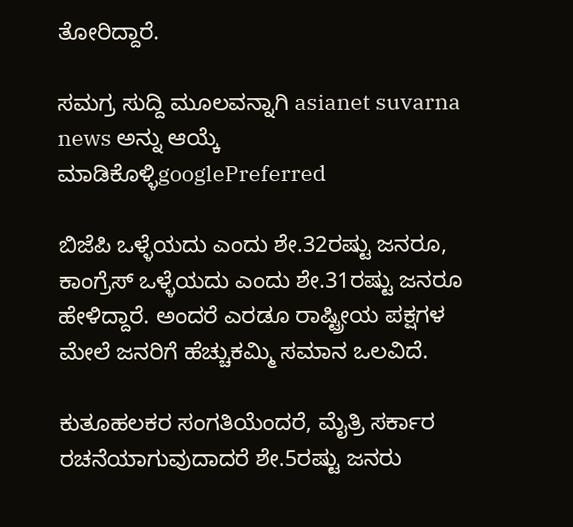ತೋರಿದ್ದಾರೆ.

ಸಮಗ್ರ ಸುದ್ದಿ ಮೂಲವನ್ನಾಗಿ asianet suvarna news ಅನ್ನು ಆಯ್ಕೆ ಮಾಡಿಕೊಳ್ಳಿgooglePreferred

ಬಿಜೆಪಿ ಒಳ್ಳೆಯದು ಎಂದು ಶೇ.32ರಷ್ಟು ಜನರೂ, ಕಾಂಗ್ರೆಸ್ ಒಳ್ಳೆಯದು ಎಂದು ಶೇ.31ರಷ್ಟು ಜನರೂ ಹೇಳಿದ್ದಾರೆ. ಅಂದರೆ ಎರಡೂ ರಾಷ್ಟ್ರೀಯ ಪಕ್ಷಗಳ ಮೇಲೆ ಜನರಿಗೆ ಹೆಚ್ಚುಕಮ್ಮಿ ಸಮಾನ ಒಲವಿದೆ.

ಕುತೂಹಲಕರ ಸಂಗತಿಯೆಂದರೆ, ಮೈತ್ರಿ ಸರ್ಕಾರ ರಚನೆಯಾಗುವುದಾದರೆ ಶೇ.5ರಷ್ಟು ಜನರು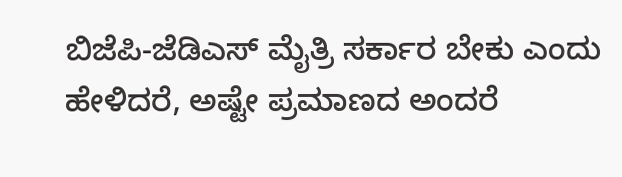ಬಿಜೆಪಿ-ಜೆಡಿಎಸ್ ಮೈತ್ರಿ ಸರ್ಕಾರ ಬೇಕು ಎಂದು ಹೇಳಿದರೆ, ಅಷ್ಟೇ ಪ್ರಮಾಣದ ಅಂದರೆ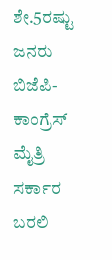ಶೇ.5ರಷ್ಟು ಜನರು ಬಿಜೆಪಿ-ಕಾಂಗ್ರೆಸ್ ಮೈತ್ರಿ ಸರ್ಕಾರ ಬರಲಿ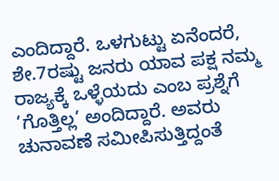ಎಂದಿದ್ದಾರೆ. ಒಳಗುಟ್ಟು ಏನೆಂದರೆ, ಶೇ.7ರಷ್ಟು ಜನರು ಯಾವ ಪಕ್ಷ ನಮ್ಮ ರಾಜ್ಯಕ್ಕೆ ಒಳ್ಳೆಯದು ಎಂಬ ಪ್ರಶ್ನೆಗೆ ‘ಗೊತ್ತಿಲ್ಲ’ ಅಂದಿದ್ದಾರೆ. ಅವರು ಚುನಾವಣೆ ಸಮೀಪಿಸುತ್ತಿದ್ದಂತೆ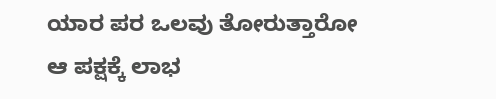ಯಾರ ಪರ ಒಲವು ತೋರುತ್ತಾರೋ ಆ ಪಕ್ಷಕ್ಕೆ ಲಾಭ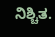ನಿಶ್ಚಿತ.